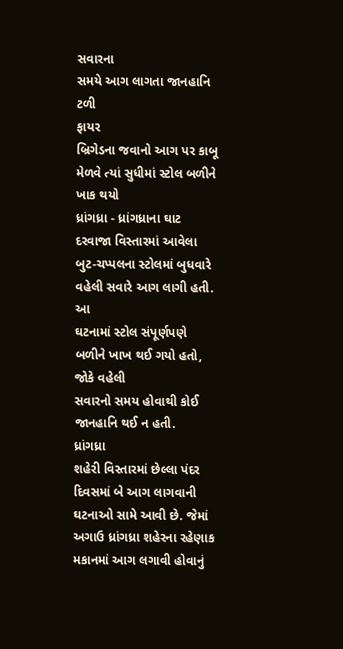સવારના
સમયે આગ લાગતા જાનહાનિ ટળી
ફાયર
બ્રિગેડના જવાનો આગ પર કાબૂ મેળવે ત્યાં સુધીમાં સ્ટોલ બળીને ખાક થયો
ધ્રાંગધ્રા - ધ્રાંગધ્રાના ઘાટ
દરવાજા વિસ્તારમાં આવેલા બુટ-ચપ્પલના સ્ટોલમાં બુધવારે વહેલી સવારે આગ લાગી હતી. આ
ઘટનામાં સ્ટોલ સંપૂર્ણપણે બળીને ખાખ થઈ ગયો હતો, જોકે વહેલી
સવારનો સમય હોવાથી કોઈ જાનહાનિ થઈ ન હતી.
ધ્રાંગધ્રા
શહેરી વિસ્તારમાં છેલ્લા પંદર દિવસમાં બે આગ લાગવાની ઘટનાઓ સામે આવી છે. જેમાં
અગાઉ ધ્રાંગધ્રા શહેરના રહેણાક મકાનમાં આગ લગાવી હોવાનું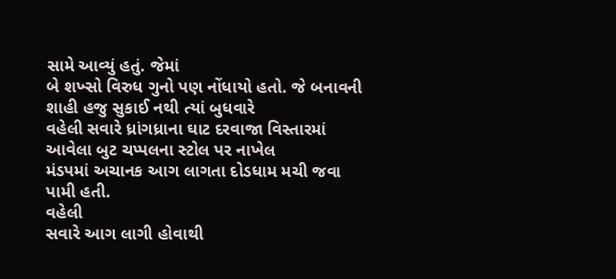સામે આવ્યું હતું. જેમાં
બે શખ્સો વિરુધ ગુનો પણ નોંધાયો હતો. જે બનાવની શાહી હજુ સુકાઈ નથી ત્યાં બુધવારે
વહેલી સવારે ધ્રાંગધ્રાના ઘાટ દરવાજા વિસ્તારમાં આવેલા બુટ ચપ્પલના સ્ટોલ પર નાખેલ
મંડપમાં અચાનક આગ લાગતા દોડધામ મચી જવા પામી હતી.
વહેલી
સવારે આગ લાગી હોવાથી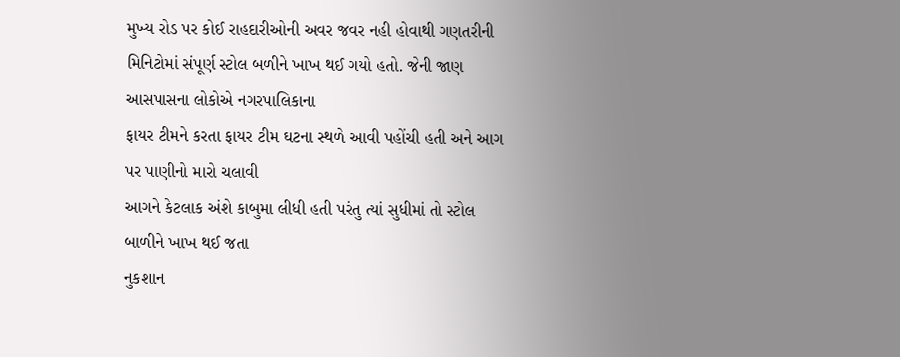મુખ્ય રોડ પર કોઈ રાહદારીઓની અવર જવર નહી હોવાથી ગણતરીની
મિનિટોમાં સંપૂર્ણ સ્ટોલ બળીને ખાખ થઈ ગયો હતો. જેની જાણ આસપાસના લોકોએ નગરપાલિકાના
ફાયર ટીમને કરતા ફાયર ટીમ ઘટના સ્થળે આવી પહોંચી હતી અને આગ પર પાણીનો મારો ચલાવી
આગને કેટલાક અંશે કાબુમા લીધી હતી પરંતુ ત્યાં સુધીમાં તો સ્ટોલ બાળીને ખાખ થઈ જતા
નુકશાન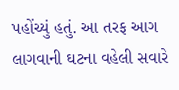પહોંચ્યું હતું. આ તરફ આગ લાગવાની ઘટના વહેલી સવારે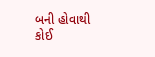બની હોવાથી કોઈ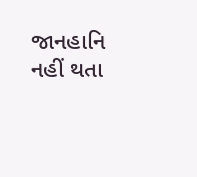જાનહાનિ
નહીં થતા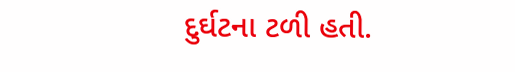દુર્ઘટના ટળી હતી.